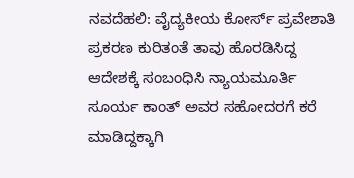ನವದೆಹಲಿ: ವೈದ್ಯಕೀಯ ಕೋರ್ಸ್ ಪ್ರವೇಶಾತಿ ಪ್ರಕರಣ ಕುರಿತಂತೆ ತಾವು ಹೊರಡಿಸಿದ್ದ ಆದೇಶಕ್ಕೆ ಸಂಬಂಧಿಸಿ ನ್ಯಾಯಮೂರ್ತಿ ಸೂರ್ಯ ಕಾಂತ್ ಅವರ ಸಹೋದರಗೆ ಕರೆ ಮಾಡಿದ್ದಕ್ಕಾಗಿ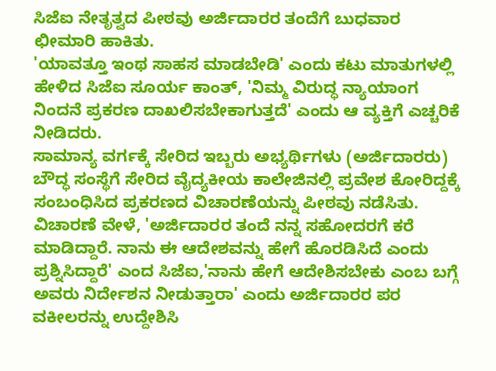ಸಿಜೆಐ ನೇತೃತ್ವದ ಪೀಠವು ಅರ್ಜಿದಾರರ ತಂದೆಗೆ ಬುಧವಾರ ಛೀಮಾರಿ ಹಾಕಿತು.
'ಯಾವತ್ತೂ ಇಂಥ ಸಾಹಸ ಮಾಡಬೇಡಿ' ಎಂದು ಕಟು ಮಾತುಗಳಲ್ಲಿ ಹೇಳಿದ ಸಿಜೆಐ ಸೂರ್ಯ ಕಾಂತ್, 'ನಿಮ್ಮ ವಿರುದ್ಧ ನ್ಯಾಯಾಂಗ ನಿಂದನೆ ಪ್ರಕರಣ ದಾಖಲಿಸಬೇಕಾಗುತ್ತದೆ' ಎಂದು ಆ ವ್ಯಕ್ತಿಗೆ ಎಚ್ಚರಿಕೆ ನೀಡಿದರು.
ಸಾಮಾನ್ಯ ವರ್ಗಕ್ಕೆ ಸೇರಿದ ಇಬ್ಬರು ಅಭ್ಯರ್ಥಿಗಳು (ಅರ್ಜಿದಾರರು) ಬೌದ್ಧ ಸಂಸ್ಥೆಗೆ ಸೇರಿದ ವೈದ್ಯಕೀಯ ಕಾಲೇಜಿನಲ್ಲಿ ಪ್ರವೇಶ ಕೋರಿದ್ದಕ್ಕೆ ಸಂಬಂಧಿಸಿದ ಪ್ರಕರಣದ ವಿಚಾರಣೆಯನ್ನು ಪೀಠವು ನಡೆಸಿತು.
ವಿಚಾರಣೆ ವೇಳೆ, 'ಅರ್ಜಿದಾರರ ತಂದೆ ನನ್ನ ಸಹೋದರಗೆ ಕರೆ ಮಾಡಿದ್ದಾರೆ. ನಾನು ಈ ಆದೇಶವನ್ನು ಹೇಗೆ ಹೊರಡಿಸಿದೆ ಎಂದು ಪ್ರಶ್ನಿಸಿದ್ದಾರೆ' ಎಂದ ಸಿಜೆಐ,'ನಾನು ಹೇಗೆ ಆದೇಶಿಸಬೇಕು ಎಂಬ ಬಗ್ಗೆ ಅವರು ನಿರ್ದೇಶನ ನೀಡುತ್ತಾರಾ' ಎಂದು ಅರ್ಜಿದಾರರ ಪರ ವಕೀಲರನ್ನು ಉದ್ದೇಶಿಸಿ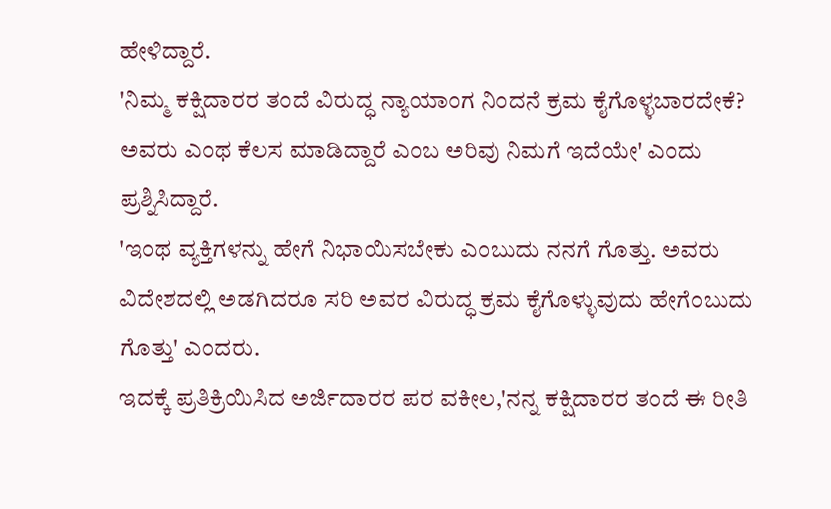ಹೇಳಿದ್ದಾರೆ.
'ನಿಮ್ಮ ಕಕ್ಷಿದಾರರ ತಂದೆ ವಿರುದ್ಧ ನ್ಯಾಯಾಂಗ ನಿಂದನೆ ಕ್ರಮ ಕೈಗೊಳ್ಳಬಾರದೇಕೆ? ಅವರು ಎಂಥ ಕೆಲಸ ಮಾಡಿದ್ದಾರೆ ಎಂಬ ಅರಿವು ನಿಮಗೆ ಇದೆಯೇ' ಎಂದು ಪ್ರಶ್ನಿಸಿದ್ದಾರೆ.
'ಇಂಥ ವ್ಯಕ್ತಿಗಳನ್ನು ಹೇಗೆ ನಿಭಾಯಿಸಬೇಕು ಎಂಬುದು ನನಗೆ ಗೊತ್ತು. ಅವರು ವಿದೇಶದಲ್ಲಿ ಅಡಗಿದರೂ ಸರಿ ಅವರ ವಿರುದ್ಧ ಕ್ರಮ ಕೈಗೊಳ್ಳುವುದು ಹೇಗೆಂಬುದು ಗೊತ್ತು' ಎಂದರು.
ಇದಕ್ಕೆ ಪ್ರತಿಕ್ರಿಯಿಸಿದ ಅರ್ಜಿದಾರರ ಪರ ವಕೀಲ,'ನನ್ನ ಕಕ್ಷಿದಾರರ ತಂದೆ ಈ ರೀತಿ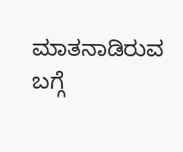ಮಾತನಾಡಿರುವ ಬಗ್ಗೆ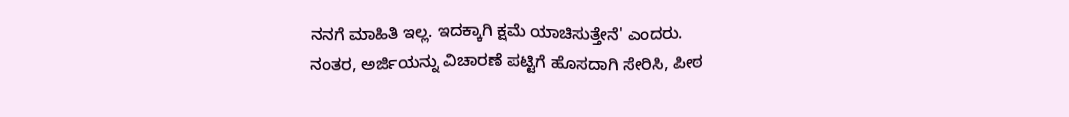ನನಗೆ ಮಾಹಿತಿ ಇಲ್ಲ. ಇದಕ್ಕಾಗಿ ಕ್ಷಮೆ ಯಾಚಿಸುತ್ತೇನೆ' ಎಂದರು.
ನಂತರ, ಅರ್ಜಿಯನ್ನು ವಿಚಾರಣೆ ಪಟ್ಟಿಗೆ ಹೊಸದಾಗಿ ಸೇರಿಸಿ, ಪೀಠ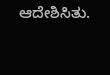ಆದೇಶಿಸಿತು.